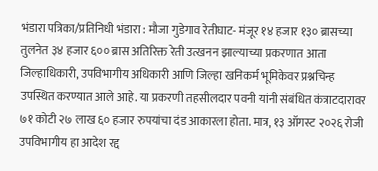भंडारा पत्रिका/प्रतिनिधी भंडारा : मौजा गुडेगाव रेतीघाट- मंजूर १४ हजार १३० ब्रासच्या तुलनेत ३४ हजार ६०० ब्रास अतिरिक्त रेती उत्खनन झाल्याच्या प्रकरणात आता जिल्हाधिकारी, उपविभागीय अधिकारी आणि जिल्हा खनिकर्म भूमिकेवर प्रश्नचिन्ह उपस्थित करण्यात आले आहे. या प्रकरणी तहसीलदार पवनी यांनी संबंधित कंत्राटदारावर ७१ कोटी २७ लाख ६० हजार रुपयांचा दंड आकारला होता. मात्र, १३ ऑगस्ट २०२६ रोजी उपविभागीय हा आदेश रद्द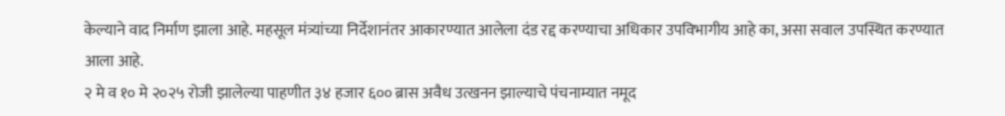केल्याने वाद निर्माण झाला आहे. महसूल मंत्र्यांच्या निर्देशानंतर आकारण्यात आलेला दंड रद्द करण्याचा अधिकार उपविभागीय आहे का, असा सवाल उपस्थित करण्यात आला आहे.
२ मे व १० मे २०२५ रोजी झालेल्या पाहणीत ३४ हजार ६०० ब्रास अवैध उत्खनन झाल्याचे पंचनाम्यात नमूद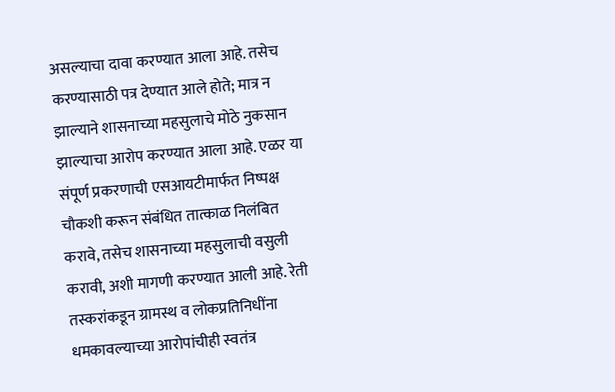असल्याचा दावा करण्यात आला आहे. तसेच करण्यासाठी पत्र देण्यात आले होते; मात्र न झाल्याने शासनाच्या महसुलाचे मोठे नुकसान झाल्याचा आरोप करण्यात आला आहे. एळर या संपूर्ण प्रकरणाची एसआयटीमार्फत निष्पक्ष चौकशी करून संबंधित तात्काळ निलंबित करावे, तसेच शासनाच्या महसुलाची वसुली करावी, अशी मागणी करण्यात आली आहे. रेती तस्करांकडून ग्रामस्थ व लोकप्रतिनिधींना धमकावल्याच्या आरोपांचीही स्वतंत्र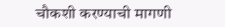चौकशी करण्याची मागणी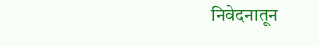निवेदनातून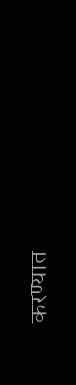करण्यात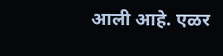आली आहे. एळर